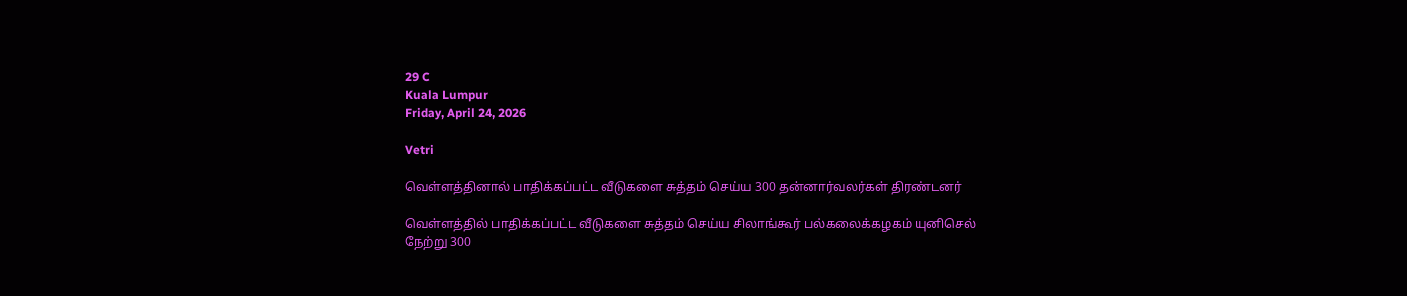29 C
Kuala Lumpur
Friday, April 24, 2026

Vetri

வெள்ளத்தினால் பாதிக்கப்பட்ட வீடுகளை சுத்தம் செய்ய 300 தன்னார்வலர்கள் திரண்டனர்

வெள்ளத்தில் பாதிக்கப்பட்ட வீடுகளை சுத்தம் செய்ய சிலாங்கூர் பல்கலைக்கழகம் யுனிசெல் நேற்று 300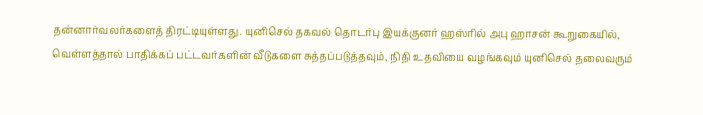தன்னார்வலர்களைத் திரட்டியுள்ளது. யுனிசெல் தகவல் தொடர்பு இயக்குனர் ஹஸ்ரில் அபு ஹாசன் கூறுகையில், வெள்ளத்தால் பாதிக்கப் பட்டவர்களின் வீடுகளை சுத்தப்படுத்தவும், நிதி உதவியை வழங்கவும் யுனிசெல் தலைவரும்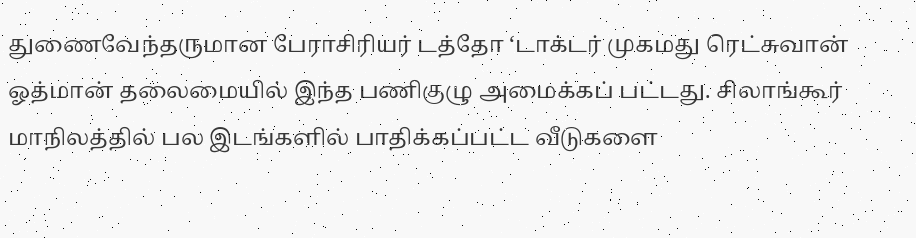துணைவேந்தருமான பேராசிரியர் டத்தோ ‘டாக்டர் முகமது ரெட்சுவான் ஓத்மான் தலைமையில் இந்த பணிகுழு அமைக்கப் பட்டது. சிலாங்கூர் மாநிலத்தில் பல இடங்களில் பாதிக்கப்பட்ட வீடுகளை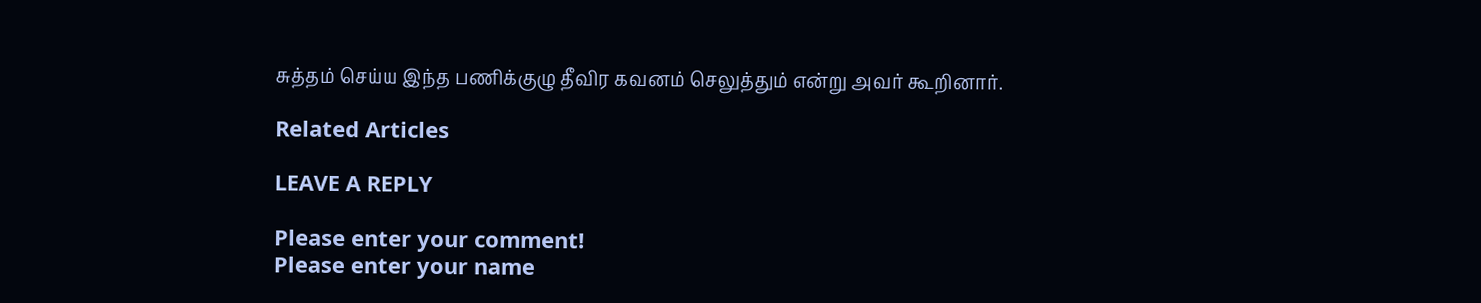சுத்தம் செய்ய இந்த பணிக்குழு தீவிர கவனம் செலுத்தும் என்று அவர் கூறினார்.

Related Articles

LEAVE A REPLY

Please enter your comment!
Please enter your name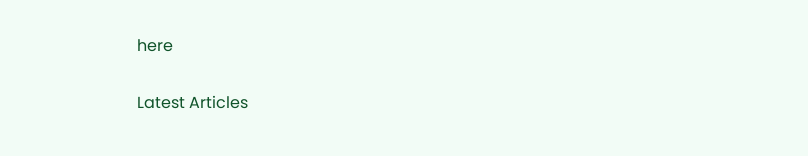here

Latest Articles